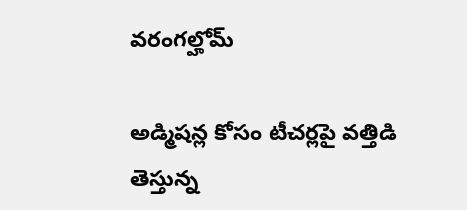వరంగల్హోమ్

అడ్మిషన్ల కోసం టీచర్లపై వత్తిడి తెస్తున్న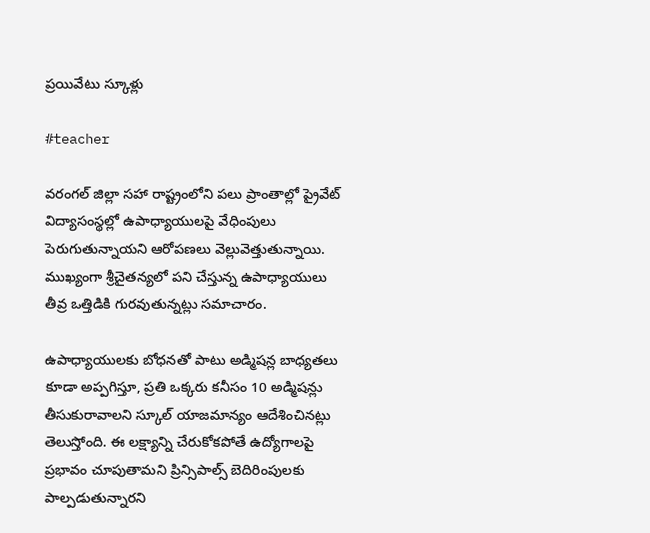ప్రయివేటు స్కూళ్లు

#teacher

వరంగల్ జిల్లా సహా రాష్ట్రంలోని పలు ప్రాంతాల్లో ప్రైవేట్ విద్యాసంస్థల్లో ఉపాధ్యాయులపై వేధింపులు పెరుగుతున్నాయని ఆరోపణలు వెల్లువెత్తుతున్నాయి. ముఖ్యంగా శ్రీచైతన్యలో పని చేస్తున్న ఉపాధ్యాయులు తీవ్ర ఒత్తిడికి గురవుతున్నట్లు సమాచారం.

ఉపాధ్యాయులకు బోధనతో పాటు అడ్మిషన్ల బాధ్యతలు కూడా అప్పగిస్తూ, ప్రతి ఒక్కరు కనీసం 10 అడ్మిషన్లు తీసుకురావాలని స్కూల్ యాజమాన్యం ఆదేశించినట్లు తెలుస్తోంది. ఈ లక్ష్యాన్ని చేరుకోకపోతే ఉద్యోగాలపై ప్రభావం చూపుతామని ప్రిన్సిపాల్స్ బెదిరింపులకు పాల్పడుతున్నారని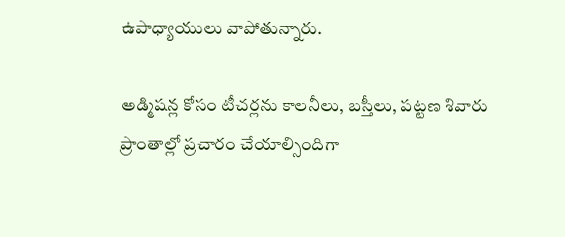ఉపాధ్యాయులు వాపోతున్నారు.

అడ్మిషన్ల కోసం టీచర్లను కాలనీలు, బస్తీలు, పట్టణ శివారు ప్రాంతాల్లో ప్రచారం చేయాల్సిందిగా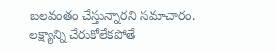బలవంతం చేస్తున్నారని సమాచారం. లక్ష్యాన్ని చేరుకోలేకపోతే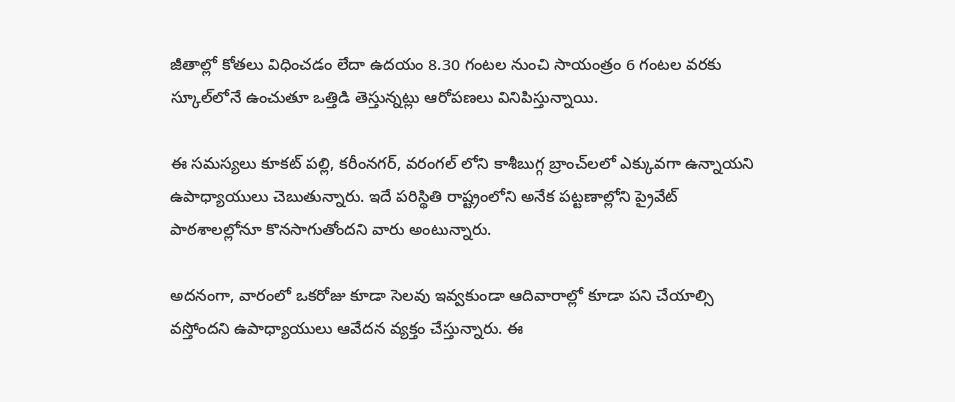జీతాల్లో కోతలు విధించడం లేదా ఉదయం 8.30 గంటల నుంచి సాయంత్రం 6 గంటల వరకు స్కూల్‌లోనే ఉంచుతూ ఒత్తిడి తెస్తున్నట్లు ఆరోపణలు వినిపిస్తున్నాయి.

ఈ సమస్యలు కూకట్ పల్లి, కరీంనగర్, వరంగల్ లోని కాశీబుగ్గ బ్రాంచ్‌లలో ఎక్కువగా ఉన్నాయని ఉపాధ్యాయులు చెబుతున్నారు. ఇదే పరిస్థితి రాష్ట్రంలోని అనేక పట్టణాల్లోని ప్రైవేట్ పాఠశాలల్లోనూ కొనసాగుతోందని వారు అంటున్నారు.

అదనంగా, వారంలో ఒకరోజు కూడా సెలవు ఇవ్వకుండా ఆదివారాల్లో కూడా పని చేయాల్సి వస్తోందని ఉపాధ్యాయులు ఆవేదన వ్యక్తం చేస్తున్నారు. ఈ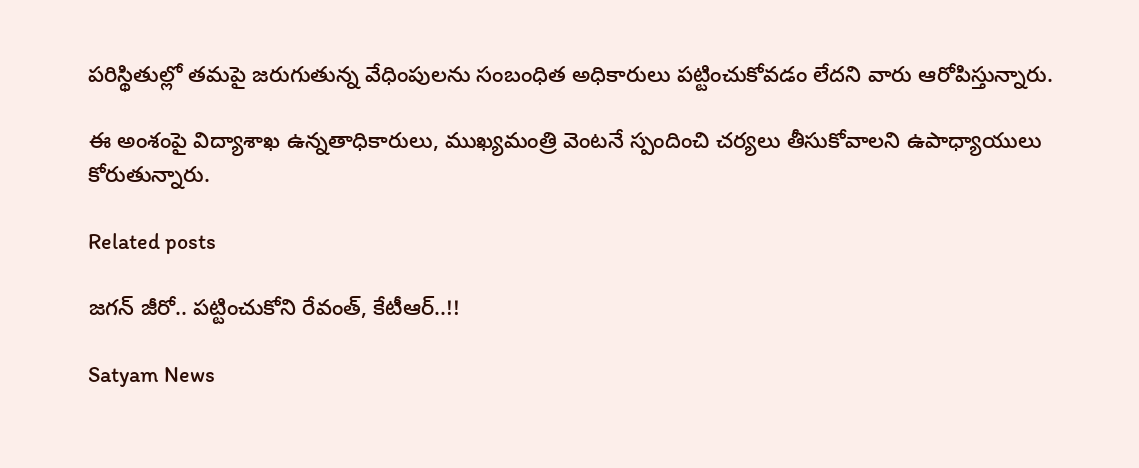పరిస్థితుల్లో తమపై జరుగుతున్న వేధింపులను సంబంధిత అధికారులు పట్టించుకోవడం లేదని వారు ఆరోపిస్తున్నారు.

ఈ అంశంపై విద్యాశాఖ ఉన్నతాధికారులు, ముఖ్యమంత్రి వెంటనే స్పందించి చర్యలు తీసుకోవాలని ఉపాధ్యాయులు కోరుతున్నారు.

Related posts

జగన్‌ జీరో.. పట్టించుకోని రేవంత్‌, కేటీఆర్‌..!!

Satyam News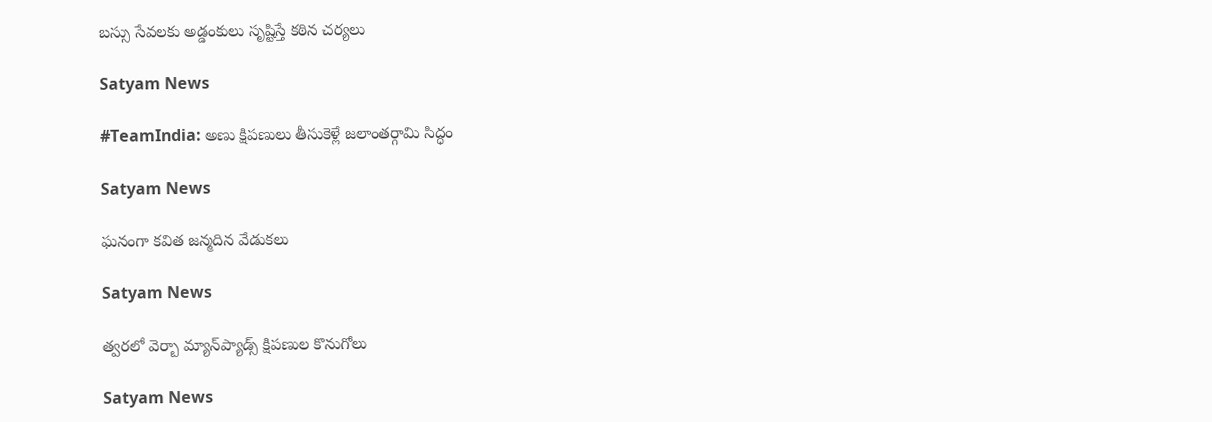బస్సు సేవలకు అడ్డంకులు సృష్టిస్తే కఠిన చర్యలు

Satyam News

#TeamIndia: అణు క్షిపణులు తీసుకెళ్లే జలాంతర్గామి సిద్ధం

Satyam News

ఘనంగా కవిత జన్మదిన వేడుకలు

Satyam News

త్వరలో వెర్బా మ్యాన్‌ప్యాడ్స్ క్షిపణుల కొనుగోలు

Satyam News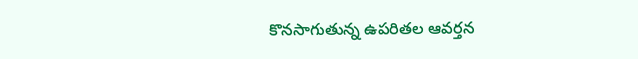కొనసాగుతున్న ఉపరితల ఆవర్తన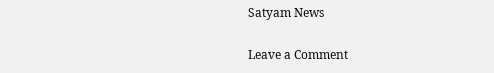Satyam News

Leave a Comment